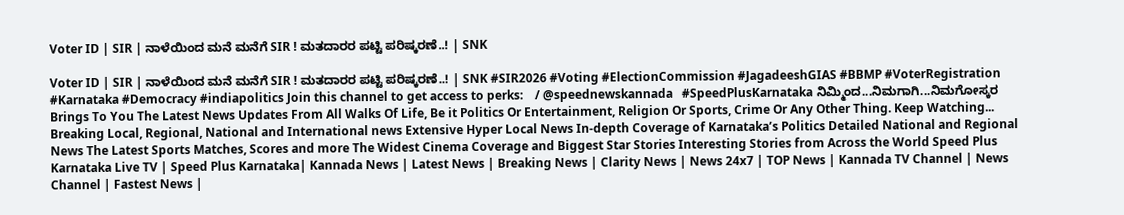Voter ID | SIR | ನಾಳೆಯಿಂದ ಮನೆ ಮನೆಗೆ SIR ! ಮತದಾರರ ಪಟ್ಟಿ ಪರಿಷ್ಕರಣೆ..! | SNK

Voter ID | SIR | ನಾಳೆಯಿಂದ ಮನೆ ಮನೆಗೆ SIR ! ಮತದಾರರ ಪಟ್ಟಿ ಪರಿಷ್ಕರಣೆ..! | SNK #SIR2026 #Voting #ElectionCommission #JagadeeshGIAS #BBMP #VoterRegistration #Karnataka #Democracy #indiapolitics Join this channel to get access to perks:    / @speednewskannada   #SpeedPlusKarnataka ನಿಮ್ಮಿಂದ...ನಿಮಗಾಗಿ...ನಿಮಗೋಸ್ಕರ Brings To You The Latest News Updates From All Walks Of Life, Be it Politics Or Entertainment, Religion Or Sports, Crime Or Any Other Thing. Keep Watching... Breaking Local, Regional, National and International news Extensive Hyper Local News In-depth Coverage of Karnataka’s Politics Detailed National and Regional News The Latest Sports Matches, Scores and more The Widest Cinema Coverage and Biggest Star Stories Interesting Stories from Across the World Speed Plus Karnataka Live TV | Speed Plus Karnataka| Kannada News | Latest News | Breaking News | Clarity News | News 24x7 | TOP News | Kannada TV Channel | News Channel | Fastest News |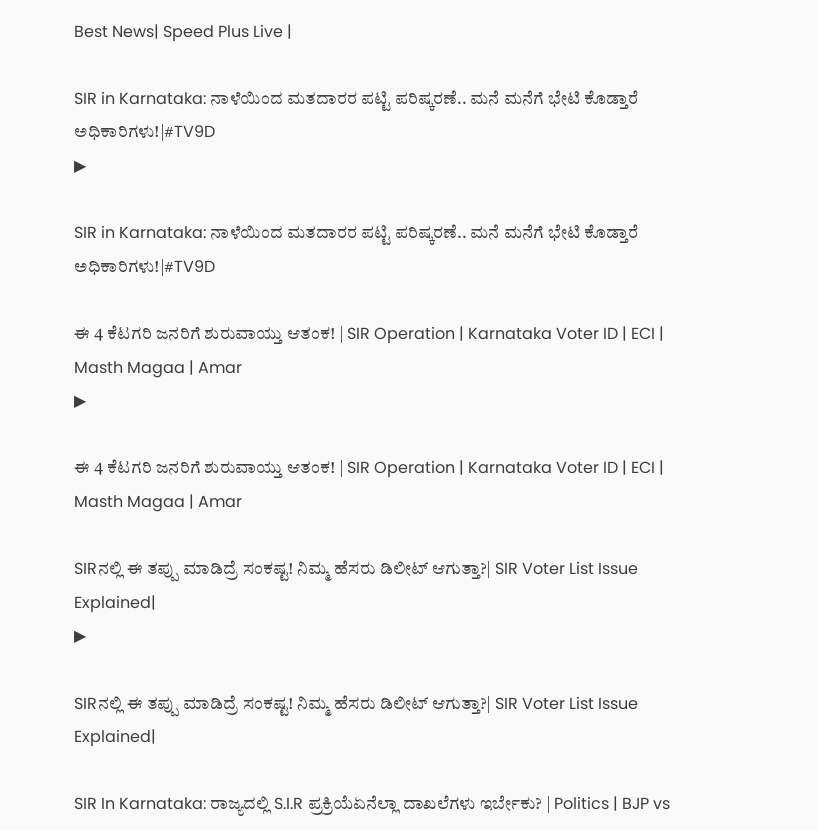Best News| Speed Plus Live |

SIR in Karnataka: ನಾಳೆಯಿಂದ ಮತದಾರರ ಪಟ್ಟಿ ಪರಿಷ್ಕರಣೆ.. ಮನೆ ಮನೆಗೆ ಭೇಟಿ ಕೊಡ್ತಾರೆ ಅಧಿಕಾರಿಗಳು!|#TV9D
▶

SIR in Karnataka: ನಾಳೆಯಿಂದ ಮತದಾರರ ಪಟ್ಟಿ ಪರಿಷ್ಕರಣೆ.. ಮನೆ ಮನೆಗೆ ಭೇಟಿ ಕೊಡ್ತಾರೆ ಅಧಿಕಾರಿಗಳು!|#TV9D

ಈ 4 ಕೆಟಗರಿ ಜನರಿಗೆ ಶುರುವಾಯ್ತು ಆತಂಕ! | SIR Operation | Karnataka Voter ID | ECI | Masth Magaa | Amar
▶

ಈ 4 ಕೆಟಗರಿ ಜನರಿಗೆ ಶುರುವಾಯ್ತು ಆತಂಕ! | SIR Operation | Karnataka Voter ID | ECI | Masth Magaa | Amar

SIRನಲ್ಲಿ ಈ ತಪ್ಪು ಮಾಡಿದ್ರೆ ಸಂಕಷ್ಟ! ನಿಮ್ಮ ಹೆಸರು ಡಿಲೀಟ್ ಆಗುತ್ತಾ?| SIR Voter List Issue Explained|
▶

SIRನಲ್ಲಿ ಈ ತಪ್ಪು ಮಾಡಿದ್ರೆ ಸಂಕಷ್ಟ! ನಿಮ್ಮ ಹೆಸರು ಡಿಲೀಟ್ ಆಗುತ್ತಾ?| SIR Voter List Issue Explained|

SIR In Karnataka: ರಾಜ್ಯದಲ್ಲಿ S.I.R ಪ್ರಕ್ರಿಯೆಏನೆಲ್ಲಾ ದಾಖಲೆಗಳು ಇರ್ಬೇಕು? | Politics | BJP vs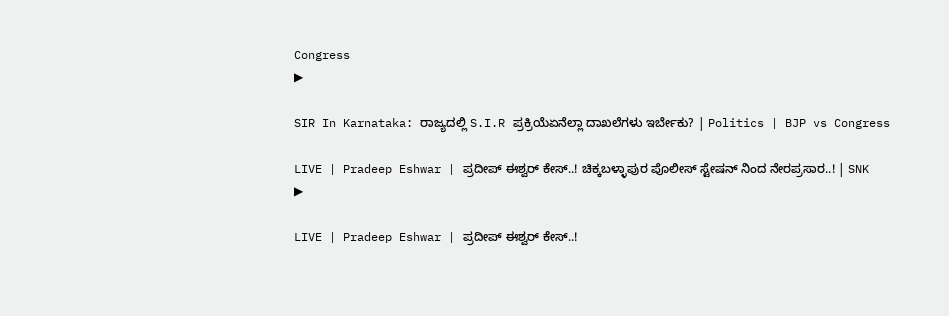Congress
▶

SIR In Karnataka: ರಾಜ್ಯದಲ್ಲಿ S.I.R ಪ್ರಕ್ರಿಯೆಏನೆಲ್ಲಾ ದಾಖಲೆಗಳು ಇರ್ಬೇಕು? | Politics | BJP vs Congress

LIVE | Pradeep Eshwar | ಪ್ರದೀಪ್ ಈಶ್ವರ್ ಕೇಸ್..! ಚಿಕ್ಕಬಳ್ಳಾಪುರ ಪೊಲೀಸ್ ಸ್ಟೇಷನ್ ನಿಂದ ನೇರಪ್ರಸಾರ..! | SNK
▶

LIVE | Pradeep Eshwar | ಪ್ರದೀಪ್ ಈಶ್ವರ್ ಕೇಸ್..!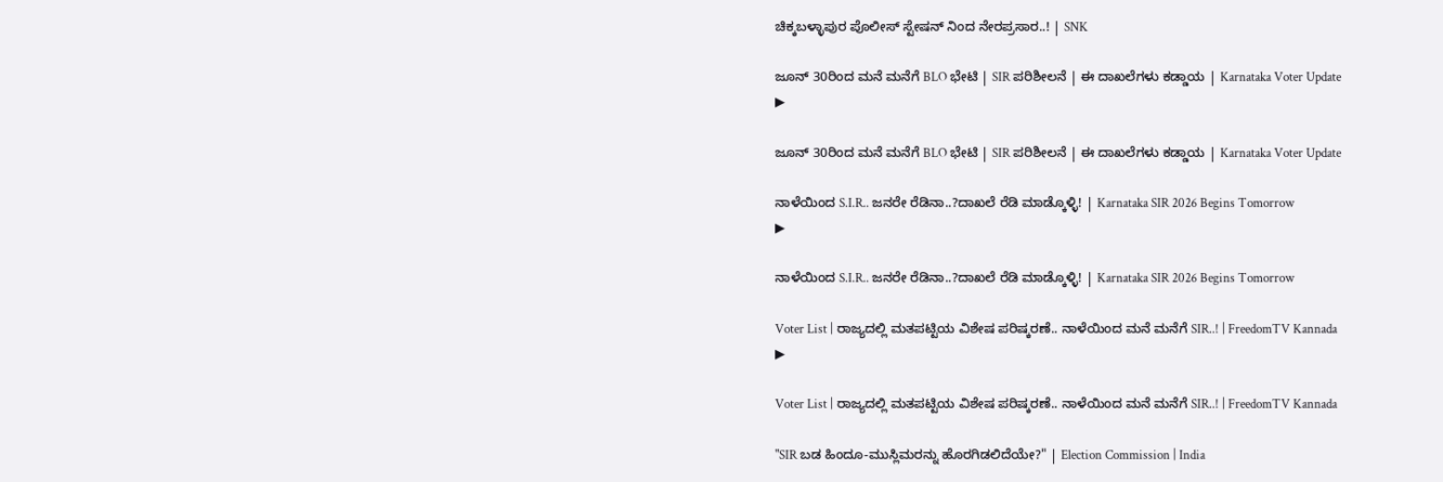ಚಿಕ್ಕಬಳ್ಳಾಪುರ ಪೊಲೀಸ್ ಸ್ಟೇಷನ್ ನಿಂದ ನೇರಪ್ರಸಾರ..! | SNK

ಜೂನ್ 30ರಿಂದ ಮನೆ ಮನೆಗೆ BLO ಭೇಟಿ | SIR ಪರಿಶೀಲನೆ | ಈ ದಾಖಲೆಗಳು ಕಡ್ಡಾಯ | Karnataka Voter Update
▶

ಜೂನ್ 30ರಿಂದ ಮನೆ ಮನೆಗೆ BLO ಭೇಟಿ | SIR ಪರಿಶೀಲನೆ | ಈ ದಾಖಲೆಗಳು ಕಡ್ಡಾಯ | Karnataka Voter Update

ನಾಳೆಯಿಂದ S.I.R.. ಜನರೇ ರೆಡಿನಾ..?ದಾಖಲೆ ರೆಡಿ ಮಾಡ್ಕೊಳ್ಳಿ! | Karnataka SIR 2026 Begins Tomorrow
▶

ನಾಳೆಯಿಂದ S.I.R.. ಜನರೇ ರೆಡಿನಾ..?ದಾಖಲೆ ರೆಡಿ ಮಾಡ್ಕೊಳ್ಳಿ! | Karnataka SIR 2026 Begins Tomorrow

Voter List | ರಾಜ್ಯದಲ್ಲಿ ಮತಪಟ್ಟಿಯ ವಿಶೇಷ ಪರಿಷ್ಕರಣೆ.. ನಾಳೆಯಿಂದ ಮನೆ ಮನೆಗೆ SIR..! | FreedomTV Kannada
▶

Voter List | ರಾಜ್ಯದಲ್ಲಿ ಮತಪಟ್ಟಿಯ ವಿಶೇಷ ಪರಿಷ್ಕರಣೆ.. ನಾಳೆಯಿಂದ ಮನೆ ಮನೆಗೆ SIR..! | FreedomTV Kannada

"SIR ಬಡ ಹಿಂದೂ-ಮುಸ್ಲಿಮರನ್ನು ಹೊರಗಿಡಲಿದೆಯೇ?" | Election Commission | India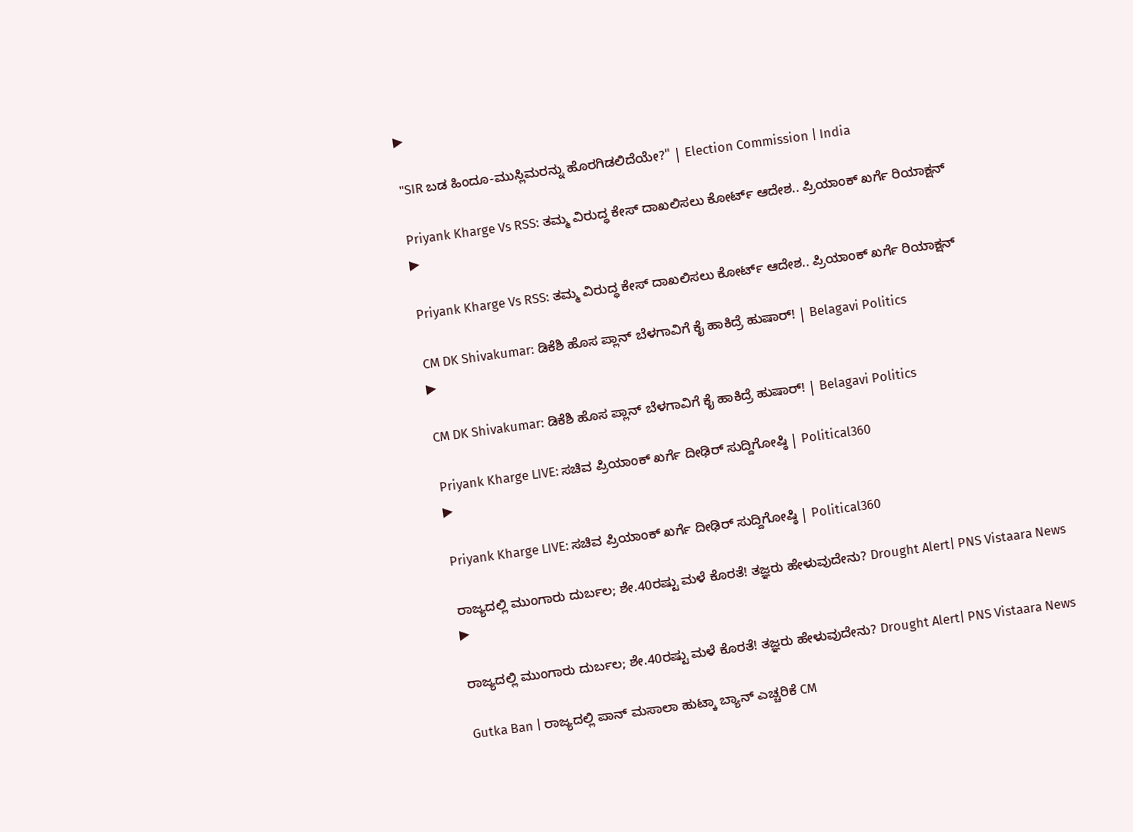▶

"SIR ಬಡ ಹಿಂದೂ-ಮುಸ್ಲಿಮರನ್ನು ಹೊರಗಿಡಲಿದೆಯೇ?" | Election Commission | India

Priyank Kharge Vs RSS: ತಮ್ಮ ವಿರುದ್ಧ ಕೇಸ್ ದಾಖಲಿಸಲು ಕೋರ್ಟ್ ಆದೇಶ.. ಪ್ರಿಯಾಂಕ್ ಖರ್ಗೆ ರಿಯಾಕ್ಷನ್
▶

Priyank Kharge Vs RSS: ತಮ್ಮ ವಿರುದ್ಧ ಕೇಸ್ ದಾಖಲಿಸಲು ಕೋರ್ಟ್ ಆದೇಶ.. ಪ್ರಿಯಾಂಕ್ ಖರ್ಗೆ ರಿಯಾಕ್ಷನ್

CM DK Shivakumar: ಡಿಕೆಶಿ ಹೊಸ ಪ್ಲಾನ್ ಬೆಳಗಾವಿಗೆ ಕೈ ಹಾಕಿದ್ರೆ ಹುಷಾರ್! | Belagavi Politics
▶

CM DK Shivakumar: ಡಿಕೆಶಿ ಹೊಸ ಪ್ಲಾನ್ ಬೆಳಗಾವಿಗೆ ಕೈ ಹಾಕಿದ್ರೆ ಹುಷಾರ್! | Belagavi Politics

Priyank Kharge LIVE: ಸಚಿವ ಪ್ರಿಯಾಂಕ್ ಖರ್ಗೆ ದೀಢಿರ್ ಸುದ್ದಿಗೋಷ್ಠಿ | Political360
▶

Priyank Kharge LIVE: ಸಚಿವ ಪ್ರಿಯಾಂಕ್ ಖರ್ಗೆ ದೀಢಿರ್ ಸುದ್ದಿಗೋಷ್ಠಿ | Political360

ರಾಜ್ಯದಲ್ಲಿ ಮುಂಗಾರು ದುರ್ಬಲ; ಶೇ.40ರಷ್ಟು ಮಳೆ ಕೊರತೆ! ತಜ್ಞರು ಹೇಳುವುದೇನು? Drought Alert| PNS Vistaara News
▶

ರಾಜ್ಯದಲ್ಲಿ ಮುಂಗಾರು ದುರ್ಬಲ; ಶೇ.40ರಷ್ಟು ಮಳೆ ಕೊರತೆ! ತಜ್ಞರು ಹೇಳುವುದೇನು? Drought Alert| PNS Vistaara News

Gutka Ban | ರಾಜ್ಯದಲ್ಲಿ ಪಾನ್‌ ಮಸಾಲಾ ಹುಟ್ಕಾ ಬ್ಯಾನ್‌ ಎಚ್ಚರಿಕೆ CM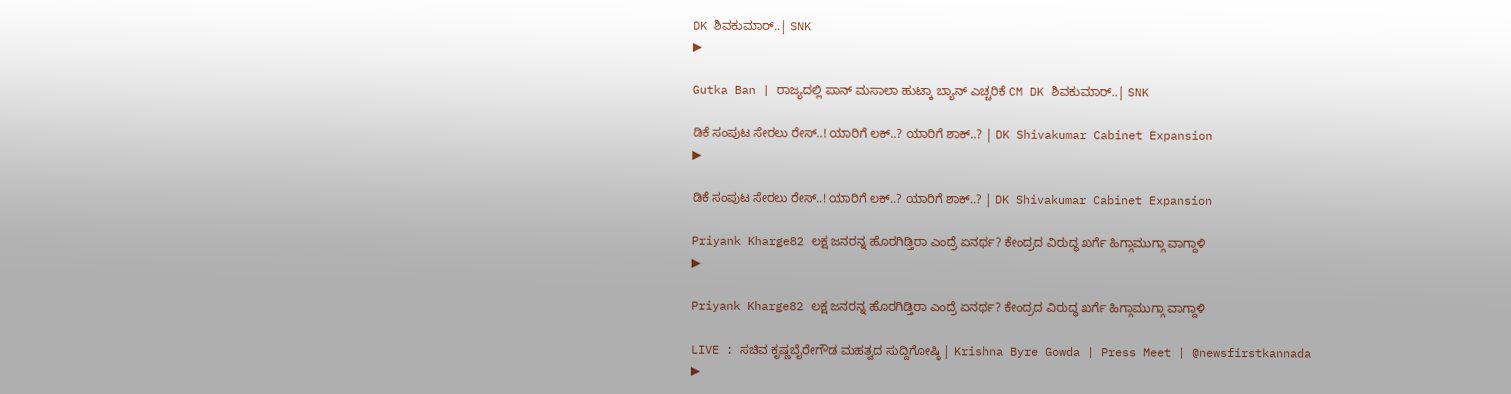DK ಶಿವಕುಮಾರ್..| SNK
▶

Gutka Ban | ರಾಜ್ಯದಲ್ಲಿ ಪಾನ್‌ ಮಸಾಲಾ ಹುಟ್ಕಾ ಬ್ಯಾನ್‌ ಎಚ್ಚರಿಕೆ CM DK ಶಿವಕುಮಾರ್..| SNK

ಡಿಕೆ ಸಂಪುಟ ಸೇರಲು ರೇಸ್..! ಯಾರಿಗೆ ಲಕ್‌..? ಯಾರಿಗೆ ಶಾಕ್‌..? | DK Shivakumar Cabinet Expansion
▶

ಡಿಕೆ ಸಂಪುಟ ಸೇರಲು ರೇಸ್..! ಯಾರಿಗೆ ಲಕ್‌..? ಯಾರಿಗೆ ಶಾಕ್‌..? | DK Shivakumar Cabinet Expansion

Priyank Kharge82 ಲಕ್ಷ ಜನರನ್ನ ಹೊರಗಿಡ್ತಿರಾ ಎಂದ್ರೆ ಏನರ್ಥ? ಕೇಂದ್ರದ ವಿರುದ್ಧ ಖರ್ಗೆ ಹಿಗ್ಗಾಮುಗ್ಗಾ ವಾಗ್ದಾಳಿ
▶

Priyank Kharge82 ಲಕ್ಷ ಜನರನ್ನ ಹೊರಗಿಡ್ತಿರಾ ಎಂದ್ರೆ ಏನರ್ಥ? ಕೇಂದ್ರದ ವಿರುದ್ಧ ಖರ್ಗೆ ಹಿಗ್ಗಾಮುಗ್ಗಾ ವಾಗ್ದಾಳಿ

LIVE : ಸಚಿವ ಕೃಷ್ಣಬೈರೇಗೌಡ ಮಹತ್ವದ ಸುದ್ದಿಗೋಷ್ಠಿ | Krishna Byre Gowda | Press Meet | @newsfirstkannada
▶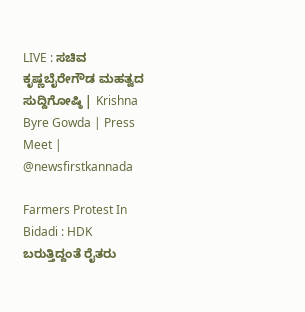LIVE : ಸಚಿವ ಕೃಷ್ಣಬೈರೇಗೌಡ ಮಹತ್ವದ ಸುದ್ದಿಗೋಷ್ಠಿ | Krishna Byre Gowda | Press Meet | @newsfirstkannada

Farmers Protest In Bidadi : HDK ಬರುತ್ತಿದ್ದಂತೆ ರೈತರು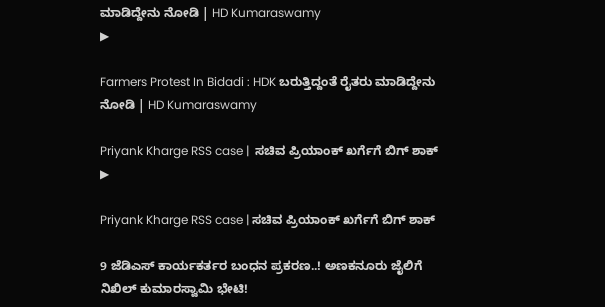ಮಾಡಿದ್ದೇನು ನೋಡಿ | HD Kumaraswamy
▶

Farmers Protest In Bidadi : HDK ಬರುತ್ತಿದ್ದಂತೆ ರೈತರು ಮಾಡಿದ್ದೇನು ನೋಡಿ | HD Kumaraswamy

Priyank Kharge RSS case |  ಸಚಿವ ಪ್ರಿಯಾಂಕ್ ಖರ್ಗೆಗೆ ಬಿಗ್ ಶಾಕ್
▶

Priyank Kharge RSS case | ಸಚಿವ ಪ್ರಿಯಾಂಕ್ ಖರ್ಗೆಗೆ ಬಿಗ್ ಶಾಕ್

9 ಜೆಡಿಎಸ್ ಕಾರ್ಯಕರ್ತರ ಬಂಧನ ಪ್ರಕರಣ..! ಅಣಕನೂರು ಜೈಲಿಗೆ ನಿಖಿಲ್ ಕುಮಾರಸ್ವಾಮಿ ಭೇಟಿ!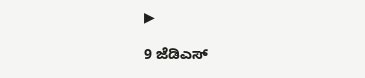▶

9 ಜೆಡಿಎಸ್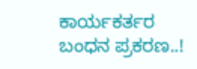ಕಾರ್ಯಕರ್ತರ ಬಂಧನ ಪ್ರಕರಣ..!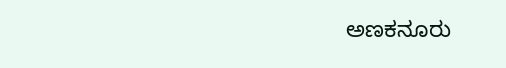ಅಣಕನೂರು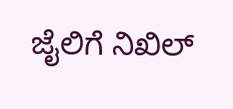ಜೈಲಿಗೆ ನಿಖಿಲ್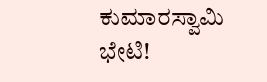ಕುಮಾರಸ್ವಾಮಿ ಭೇಟಿ!